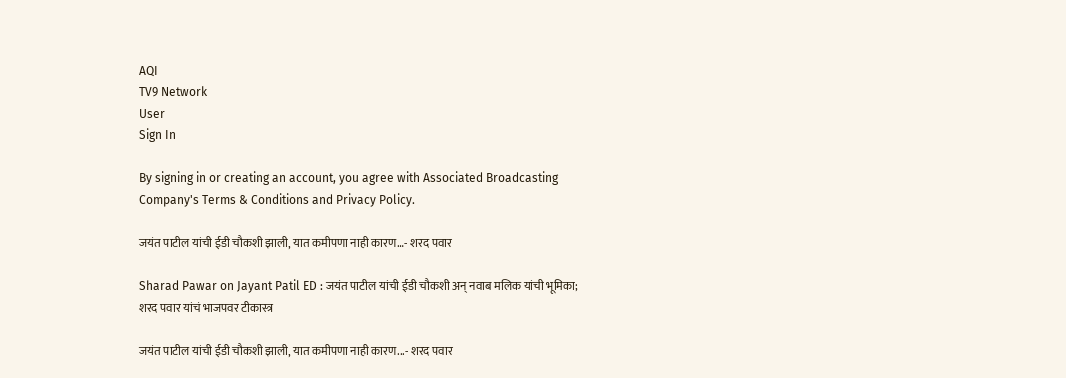AQI
TV9 Network
User
Sign In

By signing in or creating an account, you agree with Associated Broadcasting Company's Terms & Conditions and Privacy Policy.

जयंत पाटील यांची ईडी चौकशी झाली, यात कमीपणा नाही कारण…- शरद पवार

Sharad Pawar on Jayant Patil ED : जयंत पाटील यांची ईडी चौकशी अन् नवाब मलिक यांची भूमिका; शरद पवार यांचं भाजपवर टीकास्त्र

जयंत पाटील यांची ईडी चौकशी झाली, यात कमीपणा नाही कारण...- शरद पवार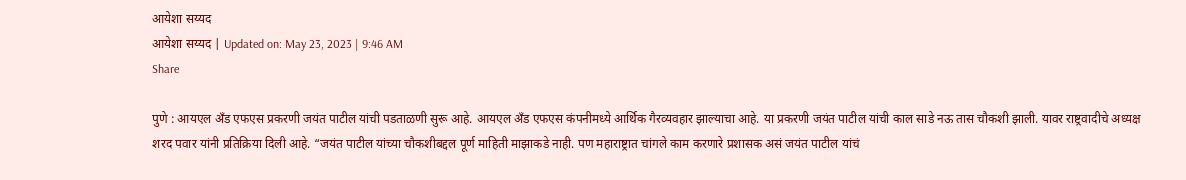आयेशा सय्यद
आयेशा सय्यद | Updated on: May 23, 2023 | 9:46 AM
Share

पुणे : आयएल अँड एफएस प्रकरणी जयंत पाटील यांची पडताळणी सुरू आहे. आयएल अँड एफएस कंपनीमध्ये आर्थिक गैरव्यवहार झाल्याचा आहे. या प्रकरणी जयंत पाटील यांची काल साडे नऊ तास चौकशी झाली. यावर राष्ट्रवादीचे अध्यक्ष शरद पवार यांनी प्रतिक्रिया दिली आहे. “जयंत पाटील यांच्या चौकशीबद्दल पूर्ण माहिती माझाकडे नाही. पण महाराष्ट्रात चांगले काम करणारे प्रशासक असं जयंत पाटील यांचं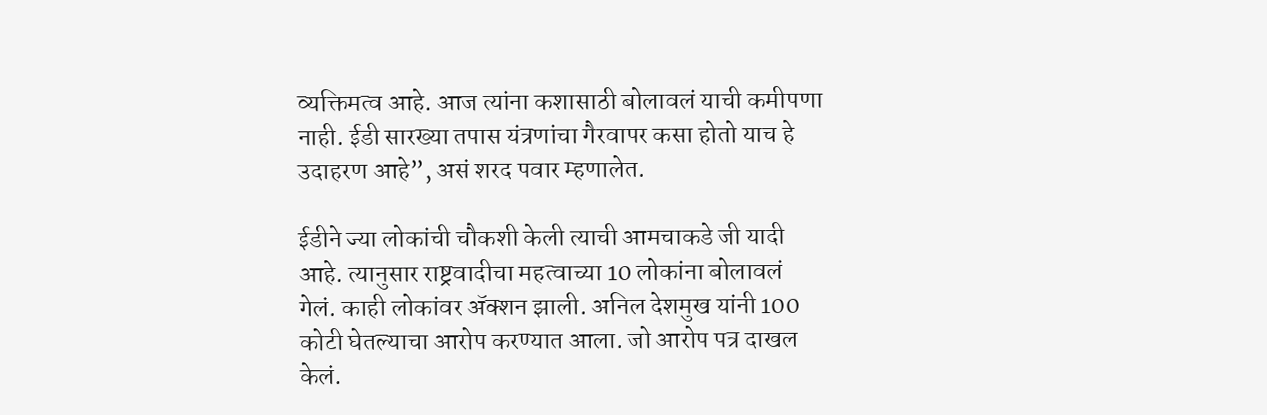व्यक्तिमत्व आहे. आज त्यांना कशासाठी बोलावलं याची कमीपणा नाही. ईडी सारख्या तपास यंत्रणांचा गैरवापर कसा होतो याच हे उदाहरण आहे”, असं शरद पवार म्हणालेत.

ईडीने ज्या लोकांची चौकशी केली त्याची आमचाकडे जी यादी आहे. त्यानुसार राष्ट्रवादीचा महत्वाच्या 10 लोकांना बोलावलं गेलं. काही लोकांवर ॲक्शन झाली. अनिल देशमुख यांनी 100 कोटी घेतल्याचा आरोप करण्यात आला. जो आरोप पत्र दाखल केलं.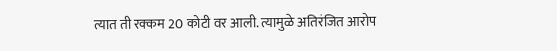त्यात ती रक्कम 20 कोटी वर आली. त्यामुळे अतिरंजित आरोप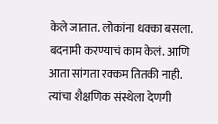केले जातात. लोकांना धक्का बसला. बदनामी करण्याचं काम केलं. आणि आता सांगता रक्कम तितकी नाही. त्यांचा शैक्षणिक संस्थेला देणगी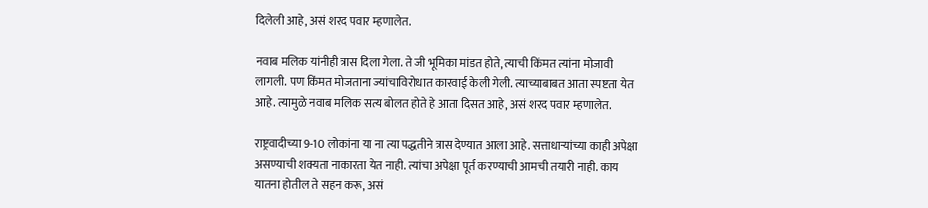दिलेली आहे, असं शरद पवार म्हणालेत.

नवाब मलिक यांनीही त्रास दिला गेला. ते जी भूमिका मांडत होते, त्याची किंमत त्यांना मोजावी लागली. पण किंमत मोजताना ज्यांचाविरोधात कारवाई केली गेली. त्याच्याबाबत आता स्पष्टता येत आहे. त्यामुळे नवाब मलिक सत्य बोलत होते हे आता दिसत आहे, असं शरद पवार म्हणालेत.

राष्ट्रवादीच्या 9-10 लोकांना या ना त्या पद्धतीने त्रास देण्यात आला आहे. सत्ताधाऱ्यांच्या काही अपेक्षा असण्याची शक्यता नाकारता येत नाही. त्यांचा अपेक्षा पूर्त करण्याची आमची तयारी नाही. काय यातना होतील ते सहन करू, असं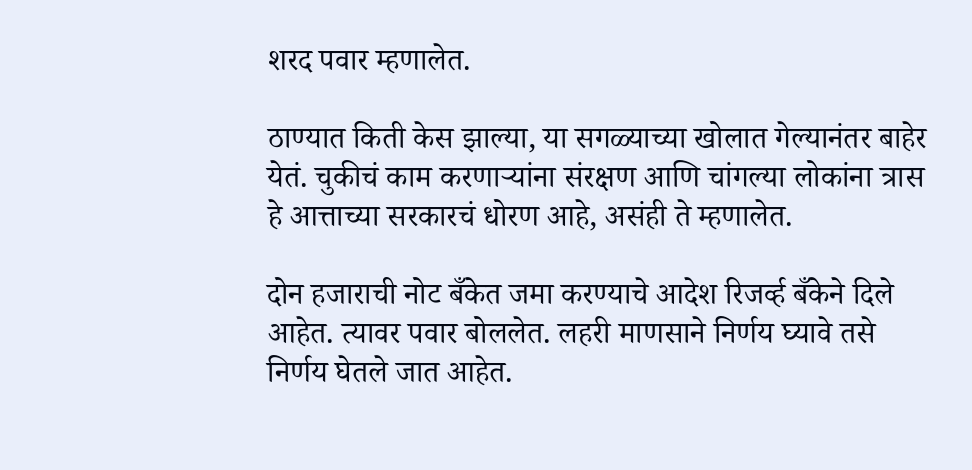शरद पवार म्हणालेत.

ठाण्यात किती केस झाल्या, या सगळ्याच्या खोलात गेल्यानंतर बाहेर येतं. चुकीचं काम करणाऱ्यांना संरक्षण आणि चांगल्या लोकांना त्रास हे आत्ताच्या सरकारचं धोरण आहे, असंही ते म्हणालेत.

दोन हजाराची नोट बँकेत जमा करण्याचे आदेश रिजर्व्ह बँकेने दिले आहेत. त्यावर पवार बोललेत. लहरी माणसाने निर्णय घ्यावे तसे निर्णय घेतले जात आहेत.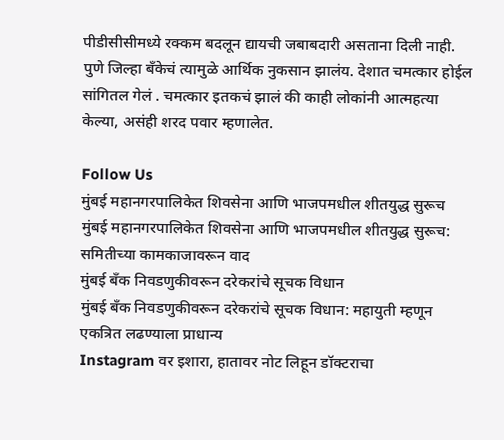पीडीसीसीमध्ये रक्कम बदलून द्यायची जबाबदारी असताना दिली नाही. पुणे जिल्हा बँकेचं त्यामुळे आर्थिक नुकसान झालंय. देशात चमत्कार होईल सांगितल गेलं . चमत्कार इतकचं झालं की काही लोकांनी आत्महत्या केल्या, असंही शरद पवार म्हणालेत.

Follow Us
मुंबई महानगरपालिकेत शिवसेना आणि भाजपमधील शीतयुद्ध सुरूच
मुंबई महानगरपालिकेत शिवसेना आणि भाजपमधील शीतयुद्ध सुरूच: समितीच्या कामकाजावरून वाद
मुंबई बँक निवडणुकीवरून दरेकरांचे सूचक विधान
मुंबई बँक निवडणुकीवरून दरेकरांचे सूचक विधान: महायुती म्हणून एकत्रित लढण्याला प्राधान्य
Instagram वर इशारा, हातावर नोट लिहून डॉक्टराचा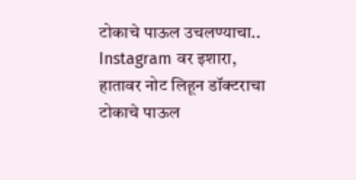टोकाचे पाऊल उचलण्याचा..
Instagram वर इशारा, हातावर नोट लिहून डॉक्टराचा टोकाचे पाऊल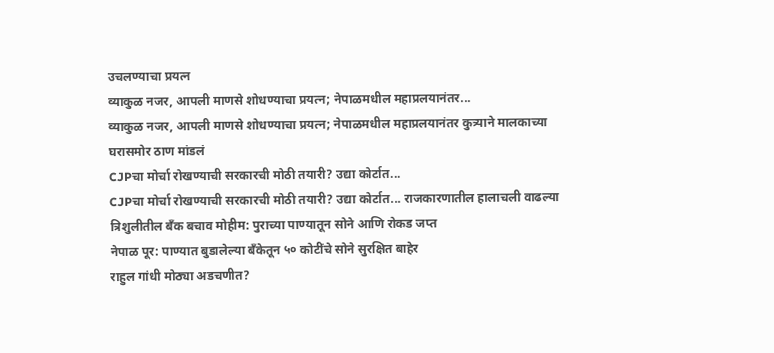उचलण्याचा प्रयत्न
व्याकुळ नजर, आपली माणसे शोधण्याचा प्रयत्न; नेपाळमधील महाप्रलयानंतर...
व्याकुळ नजर, आपली माणसे शोधण्याचा प्रयत्न; नेपाळमधील महाप्रलयानंतर कुत्र्याने मालकाच्या घरासमोर ठाण मांडलं
CJPचा मोर्चा रोखण्याची सरकारची मोठी तयारी? उद्या कोर्टात...
CJPचा मोर्चा रोखण्याची सरकारची मोठी तयारी? उद्या कोर्टात... राजकारणातील हालाचली वाढल्या
त्रिशुलीतील बँक बचाव मोहीम: पुराच्या पाण्यातून सोने आणि रोकड जप्त
नेपाळ पूर: पाण्यात बुडालेल्या बँकेतून ५० कोटींचे सोने सुरक्षित बाहेर
राहुल गांधी मोठ्या अडचणीत?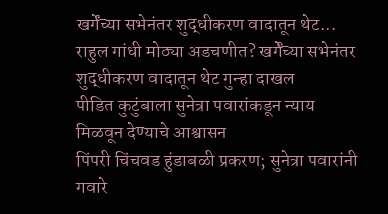खर्गेंच्या सभेनंतर शुद्धीकरण वादातून थेट...
राहुल गांधी मोठ्या अडचणीत? खर्गेंच्या सभेनंतर शुद्धीकरण वादातून थेट गुन्हा दाखल
पीडित कुटुंबाला सुनेत्रा पवारांकडून न्याय मिळवून देण्याचे आश्वासन
पिंपरी चिंचवड हुंडाबळी प्रकरण; सुनेत्रा पवारांनी गवारे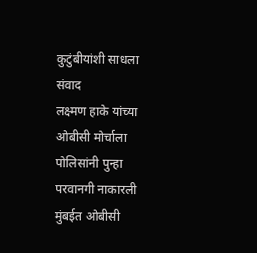कुटुंबीयांशी साधला संवाद
लक्ष्मण हाके यांच्या ओबीसी मोर्चाला पोलिसांनी पुन्हा परवानगी नाकारली
मुंबईत ओबीसी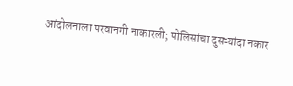आंदोलनाला परवानगी नाकारली; पोलिसांचा दुसऱ्यांदा नकार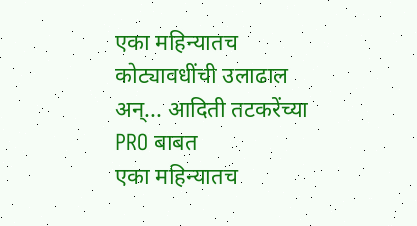एका महिन्यातच कोट्यावधींची उलाढाल अन्... आदिती तटकरेंच्या PRO बाबत
एका महिन्यातच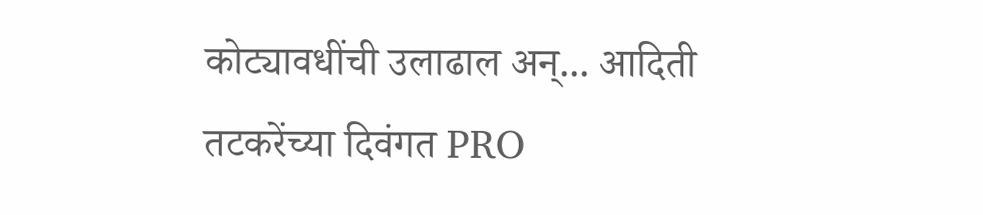कोट्यावधींची उलाढाल अन्... आदिती तटकरेंच्या दिवंगत PRO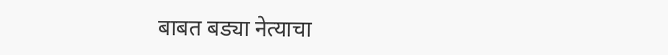बाबत बड्या नेत्याचा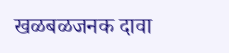खळबळजनक दावा